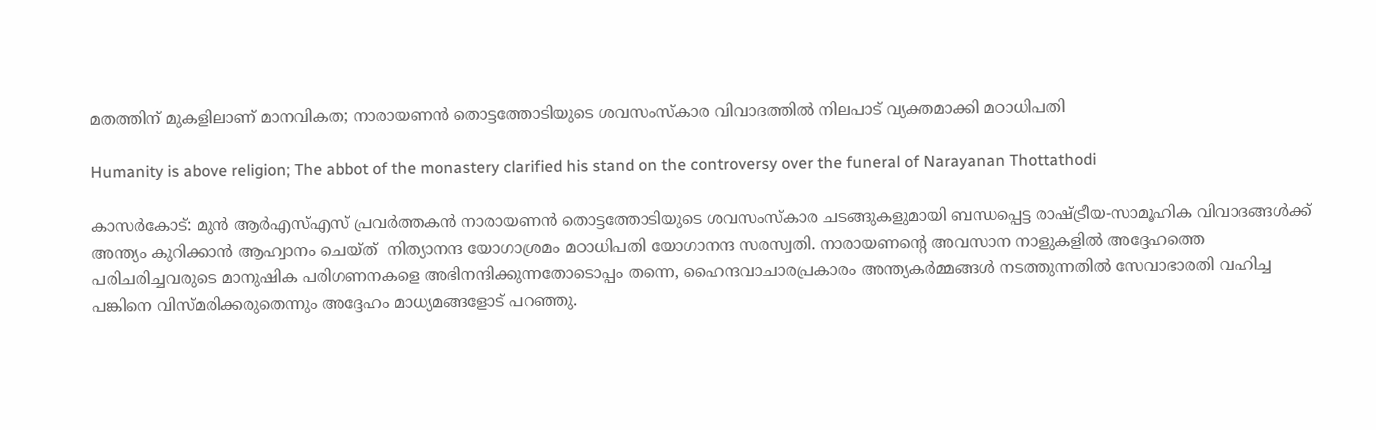മതത്തിന് മുകളിലാണ് മാനവികത; നാരായണൻ തൊട്ടത്തോടിയുടെ ശവസംസ്‌കാര വിവാദത്തിൽ നിലപാട് വ്യക്തമാക്കി മഠാധിപതി

Humanity is above religion; The abbot of the monastery clarified his stand on the controversy over the funeral of Narayanan Thottathodi

കാസർകോട്: മുൻ ആർഎസ്എസ് പ്രവർത്തകൻ നാരായണൻ തൊട്ടത്തോടിയുടെ ശവസംസ്‌കാര ചടങ്ങുകളുമായി ബന്ധപ്പെട്ട രാഷ്ട്രീയ-സാമൂഹിക വിവാദങ്ങൾക്ക് അന്ത്യം കുറിക്കാൻ ആഹ്വാനം ചെയ്ത്  നിത്യാനന്ദ യോഗാശ്രമം മഠാധിപതി യോഗാനന്ദ സരസ്വതി. നാരായണന്റെ അവസാന നാളുകളിൽ അദ്ദേഹത്തെ പരിചരിച്ചവരുടെ മാനുഷിക പരിഗണനകളെ അഭിനന്ദിക്കുന്നതോടൊപ്പം തന്നെ, ഹൈന്ദവാചാരപ്രകാരം അന്ത്യകർമ്മങ്ങൾ നടത്തുന്നതിൽ സേവാഭാരതി വഹിച്ച പങ്കിനെ വിസ്മരിക്കരുതെന്നും അദ്ദേഹം മാധ്യമങ്ങളോട് പറഞ്ഞു.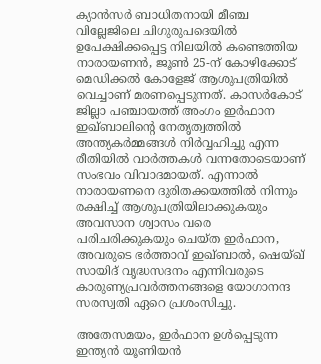ക്യാൻസർ ബാധിതനായി മീഞ്ച വില്ലേജിലെ ചിഗുരുപദെയിൽ ഉപേക്ഷിക്കപ്പെട്ട നിലയിൽ കണ്ടെത്തിയ നാരായണൻ, ജൂൺ 25-ന് കോഴിക്കോട് മെഡിക്കൽ കോളേജ് ആശുപത്രിയിൽ വെച്ചാണ് മരണപ്പെടുന്നത്. കാസർകോട് ജില്ലാ പഞ്ചായത്ത് അംഗം ഇർഫാന ഇഖ്ബാലിന്റെ നേതൃത്വത്തിൽ അന്ത്യകർമ്മങ്ങൾ നിർവ്വഹിച്ചു എന്ന രീതിയിൽ വാർത്തകൾ വന്നതോടെയാണ് സംഭവം വിവാദമായത്. എന്നാൽ നാരായണനെ ദുരിതക്കയത്തിൽ നിന്നും രക്ഷിച്ച് ആശുപത്രിയിലാക്കുകയും അവസാന ശ്വാസം വരെ പരിചരിക്കുകയും ചെയ്ത ഇർഫാന, അവരുടെ ഭർത്താവ് ഇഖ്ബാൽ, ഷെയ്ഖ് സായിദ് വൃദ്ധസദനം എന്നിവരുടെ കാരുണ്യപ്രവർത്തനങ്ങളെ യോഗാനന്ദ സരസ്വതി ഏറെ പ്രശംസിച്ചു.

അതേസമയം, ഇർഫാന ഉൾപ്പെടുന്ന ഇന്ത്യൻ യൂണിയൻ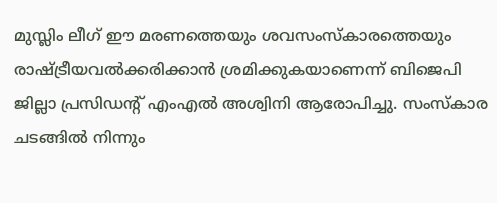മുസ്ലിം ലീഗ് ഈ മരണത്തെയും ശവസംസ്‌കാരത്തെയും രാഷ്ട്രീയവൽക്കരിക്കാൻ ശ്രമിക്കുകയാണെന്ന് ബിജെപി ജില്ലാ പ്രസിഡന്റ് എംഎൽ അശ്വിനി ആരോപിച്ചു. സംസ്കാര ചടങ്ങിൽ നിന്നും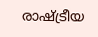രാഷ്ട്രീയ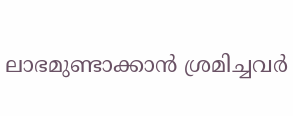ലാഭമുണ്ടാക്കാൻ ശ്രമിച്ചവർ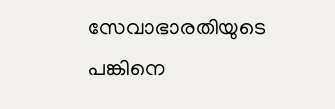സേവാഭാരതിയുടെ പങ്കിനെ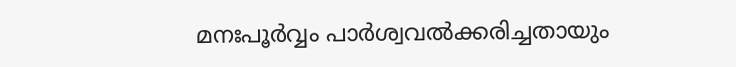മനഃപൂർവ്വം പാർശ്വവൽക്കരിച്ചതായും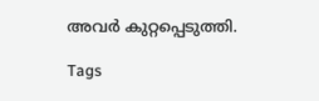അവർ കുറ്റപ്പെടുത്തി.

Tags